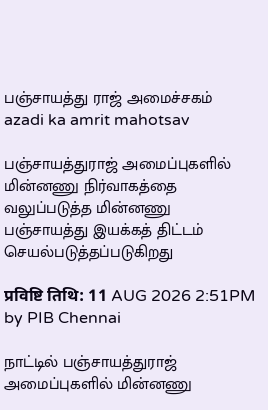பஞ்சாயத்து ராஜ் அமைச்சகம்
azadi ka amrit mahotsav

பஞ்சாயத்துராஜ் அமைப்புகளில் மின்னணு நிர்வாகத்தை வலுப்படுத்த மின்னணு பஞ்சாயத்து இயக்கத் திட்டம் செயல்படுத்தப்படுகிறது

प्रविष्टि तिथि: 11 AUG 2026 2:51PM by PIB Chennai

நாட்டில் பஞ்சாயத்துராஜ் அமைப்புகளில் மின்னணு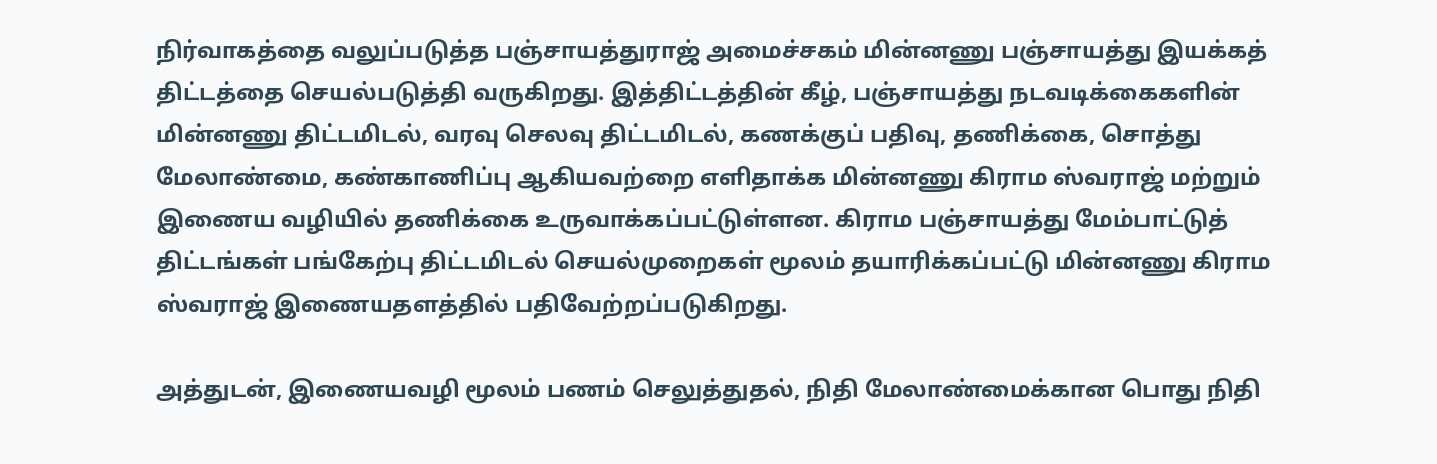நிர்வாகத்தை வலுப்படுத்த பஞ்சாயத்துராஜ் அமைச்சகம் மின்னணு பஞ்சாயத்து இயக்கத் திட்டத்தை செயல்படுத்தி வருகிறது. இத்திட்டத்தின் கீழ், பஞ்சாயத்து நடவடிக்கைகளின் மின்னணு திட்டமிடல், வரவு செலவு திட்டமிடல், கணக்குப் பதிவு, தணிக்கை, சொத்து மேலாண்மை, கண்காணிப்பு ஆகியவற்றை எளிதாக்க மின்னணு கிராம ஸ்வராஜ் மற்றும் இணைய வழியில் தணிக்கை உருவாக்கப்பட்டுள்ளன. கிராம பஞ்சாயத்து மேம்பாட்டுத் திட்டங்கள் பங்கேற்பு திட்டமிடல் செயல்முறைகள் மூலம் தயாரிக்கப்பட்டு மின்னணு கிராம ஸ்வராஜ் இணையதளத்தில் பதிவேற்றப்படுகிறது.

அத்துடன், இணையவழி மூலம் பணம் செலுத்துதல், நிதி மேலாண்மைக்கான பொது நிதி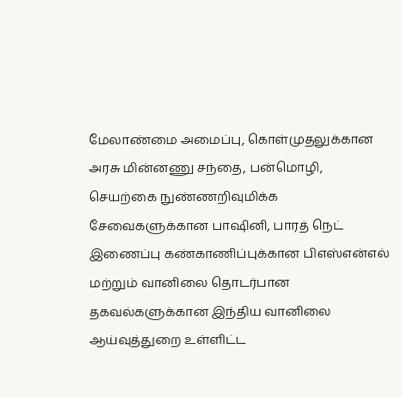மேலாண்மை அமைப்பு, கொள்முதலுக்கான அரசு மின்னணு சந்தை, பன்மொழி, செயற்கை நுண்ணறிவுமிக்க சேவைகளுக்கான பாஷினி, பாரத் நெட் இணைப்பு கண்காணிப்புக்கான பிஎஸ்என்எல் மற்றும் வானிலை தொடர்பான தகவல்களுக்கான இந்திய வானிலை ஆய்வுத்துறை உள்ளிட்ட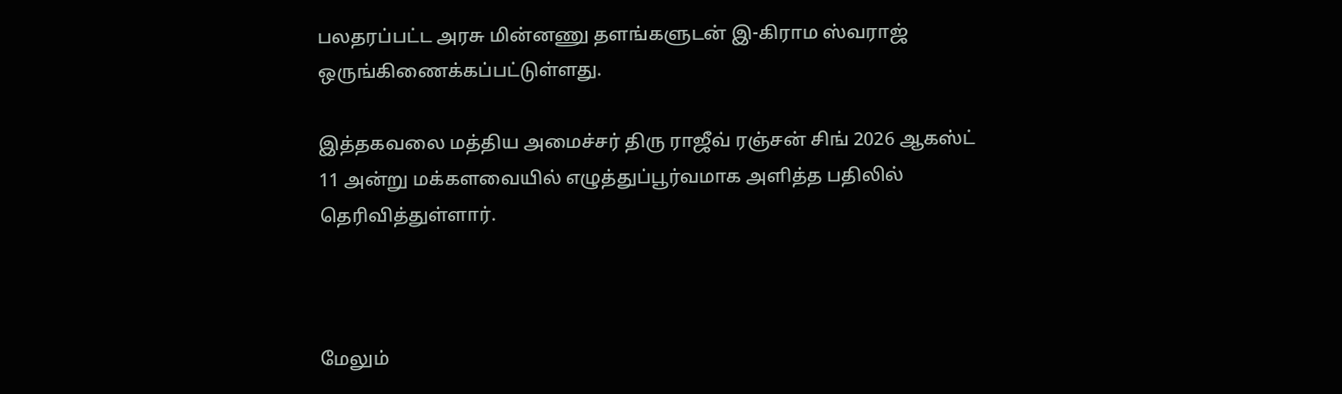பலதரப்பட்ட அரசு மின்னணு தளங்களுடன் இ-கிராம ஸ்வராஜ் ஒருங்கிணைக்கப்பட்டுள்ளது.

இத்தகவலை மத்திய அமைச்சர் திரு ராஜீவ் ரஞ்சன் சிங் 2026 ஆகஸ்ட் 11 அன்று மக்களவையில் எழுத்துப்பூர்வமாக அளித்த பதிலில் தெரிவித்துள்ளார்.



மேலும்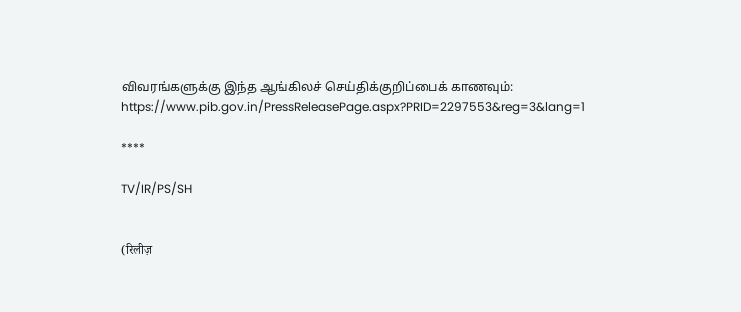விவரங்களுக்கு இந்த ஆங்கிலச் செய்திக்குறிப்பைக் காணவும்: https://www.pib.gov.in/PressReleasePage.aspx?PRID=2297553&reg=3&lang=1

****

TV/IR/PS/SH


(रिलीज़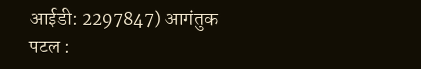आईडी: 2297847) आगंतुक पटल :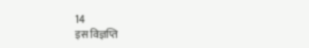14
इस विज्ञप्ति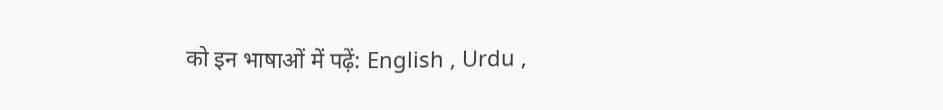को इन भाषाओं में पढ़ें: English , Urdu ,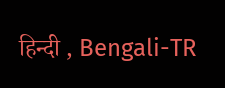हिन्दी , Bengali-TR